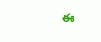ఈ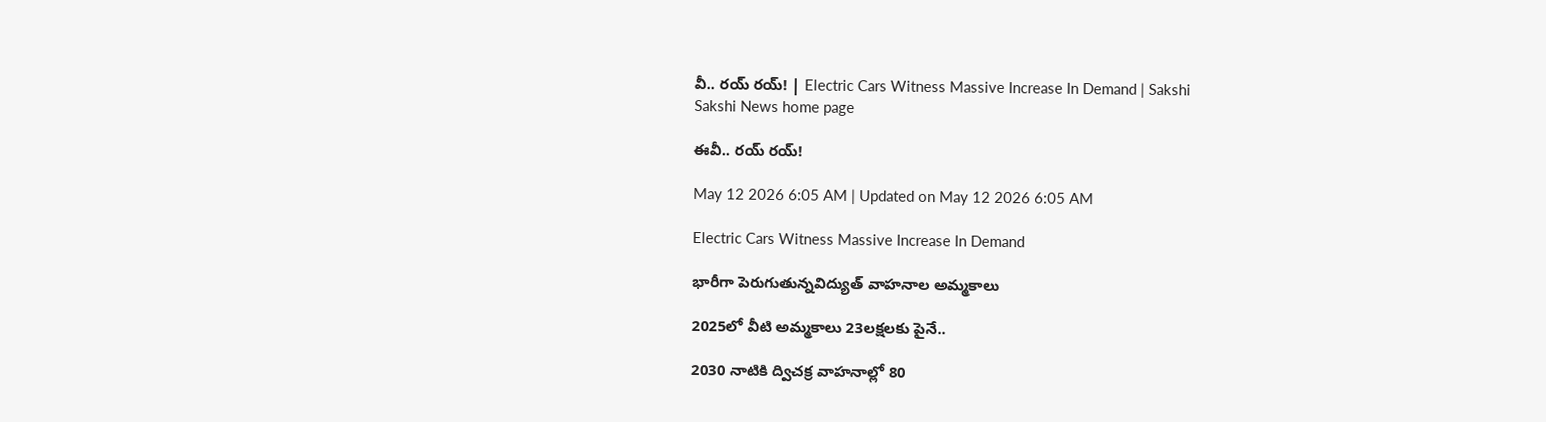వీ.. రయ్‌ రయ్‌! | Electric Cars Witness Massive Increase In Demand | Sakshi
Sakshi News home page

ఈవీ.. రయ్‌ రయ్‌!

May 12 2026 6:05 AM | Updated on May 12 2026 6:05 AM

Electric Cars Witness Massive Increase In Demand

భారీగా పెరుగుతున్నవిద్యుత్‌ వాహనాల అమ్మకాలు

2025లో వీటి అమ్మకాలు 23లక్షలకు పైనే..

2030 నాటికి ద్విచక్ర వాహనాల్లో 80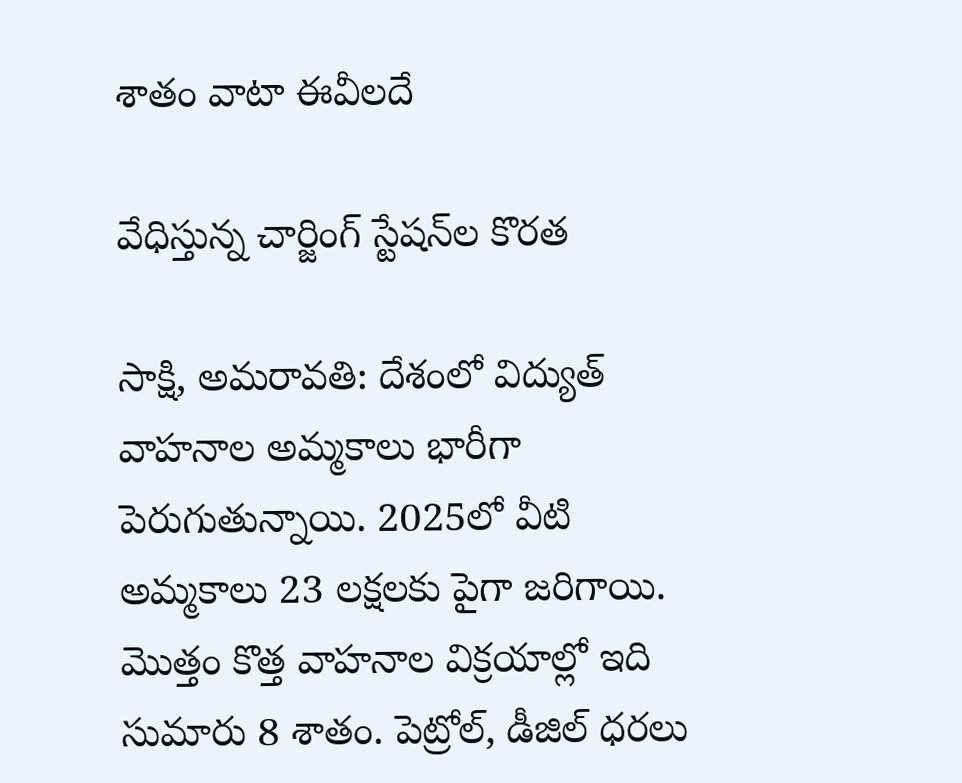శాతం వాటా ఈవీలదే

వేధిస్తున్న చార్జింగ్‌ స్టేషన్‌ల కొరత

సాక్షి, అమరావతి: దేశంలో విద్యుత్‌ వాహనాల అమ్మకాలు భారీగా పెరుగుతున్నాయి. 2025లో వీటి అమ్మకాలు 23 లక్షలకు పైగా జరిగాయి. మొత్తం కొత్త వాహనాల విక్రయాల్లో ఇది సుమారు 8 శాతం. పెట్రోల్, డీజిల్‌ ధరలు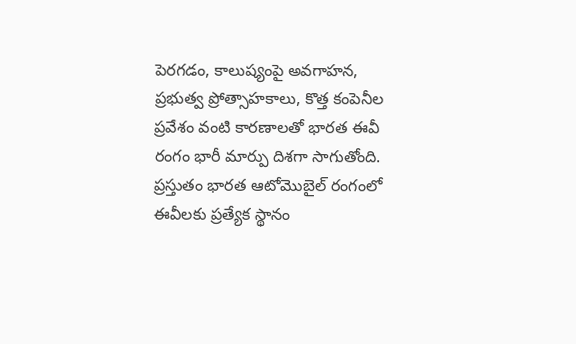పెరగడం, కాలుష్యంపై అవగాహన, ప్రభుత్వ ప్రోత్సాహకాలు, కొత్త కంపెనీల ప్రవేశం వంటి కారణాలతో భారత ఈవీ రంగం భారీ మార్పు దిశగా సాగుతోంది. ప్రస్తుతం భారత ఆటోమొబైల్‌ రంగంలో ఈవీలకు ప్రత్యేక స్థానం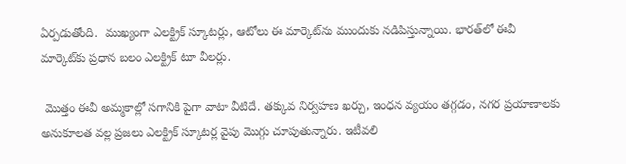ఏర్పడుతోంది.  ముఖ్యంగా ఎలక్ట్రిక్‌ స్కూటర్లు, ఆటోలు ఈ మార్కెట్‌ను ముందుకు నడిపిస్తున్నాయి. భారత్‌లో ఈవీ మార్కెట్‌కు ప్రధాన బలం ఎలక్ట్రిక్‌ టూ వీలర్లు.

 మొత్తం ఈవీ అమ్మకాల్లో సగానికి పైగా వాటా వీటిదే. తక్కువ నిర్వహణ ఖర్చు, ఇంధన వ్యయం తగ్గడం, నగర ప్రయాణాలకు అనుకూలత వల్ల ప్రజలు ఎలక్ట్రిక్‌ స్కూటర్ల వైపు మొగ్గు చూపుతున్నారు. ఇటీవలి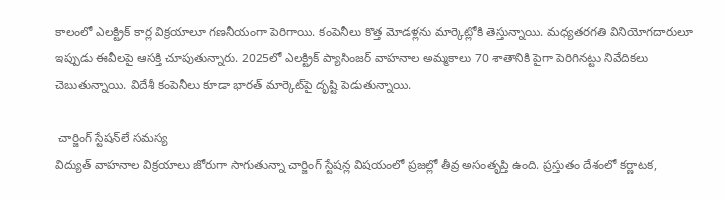కాలంలో ఎలక్ట్రిక్‌ కార్ల విక్రయాలూ గణనీయంగా పెరిగాయి. కంపెనీలు కొత్త మోడళ్లను మార్కెట్లోకి తెస్తున్నాయి. మధ్యతరగతి వినియోగదారులూ ఇప్పుడు ఈవీలపై ఆసక్తి చూపుతున్నారు. 2025లో ఎలక్ట్రిక్‌ ప్యాసింజర్‌ వాహనాల అమ్మకాలు 70 శాతానికి పైగా పెరిగినట్టు నివేదికలు చెబుతున్నాయి. విదేశీ కంపెనీలు కూడా భారత్‌ మార్కెట్‌పై దృష్టి పెడుతున్నాయి.

 చార్జింగ్‌ స్టేషన్‌లే సమస్య
విద్యుత్‌ వాహనాల విక్రయాలు జోరుగా సాగుతున్నా చార్జింగ్‌ స్టేషన్ల విషయంలో ప్రజల్లో తీవ్ర అసంతృప్తి ఉంది. ప్రస్తుతం దేశంలో కర్ణాటక,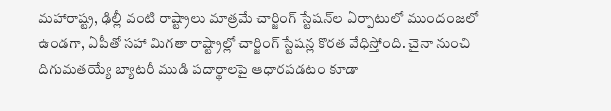మహారాష్ట్ర, ఢిల్లీ వంటి రాష్ట్రాలు మాత్రమే చార్జింగ్‌ స్టేషన్‌ల ఏర్పాటులో ముందంజలో ఉండగా, ఏపీతో సహా మిగతా రాష్ట్రాల్లో చార్జింగ్‌ స్టేషన్ల కొరత వేధిస్తోంది. చైనా నుంచి దిగుమతయ్యే బ్యాటరీ ముడి పదార్థాలపై ఆధారపడటం కూడా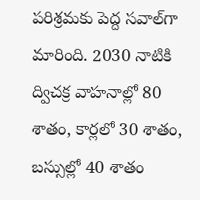పరిశ్రమకు పెద్ద సవాల్‌గా మారింది. 2030 నాటికి ద్విచక్ర వాహనాల్లో 80 శాతం, కార్లలో 30 శాతం, బస్సుల్లో 40 శాతం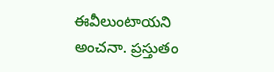ఈవీలుంటాయని అంచనా. ప్రస్తుతం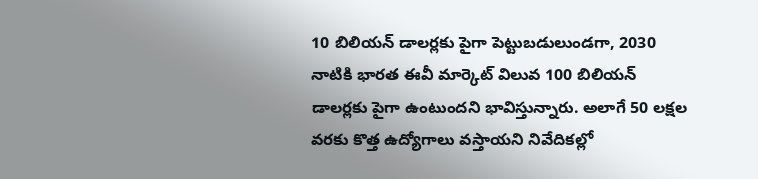10 బిలియన్‌ డాలర్లకు పైగా పెట్టుబడులుండగా, 2030 నాటికి భారత ఈవీ మార్కెట్‌ విలువ 100 బిలియన్‌ డాలర్లకు పైగా ఉంటుందని భావిస్తున్నారు. అలాగే 50 లక్షల వరకు కొత్త ఉద్యోగాలు వస్తాయని నివేదికల్లో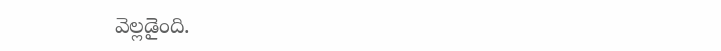వెల్లడైంది.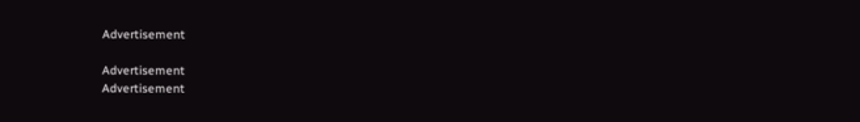Advertisement

Advertisement
Advertisement